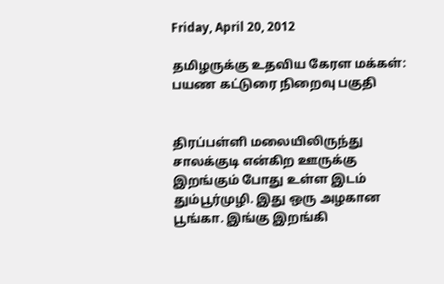Friday, April 20, 2012

தமிழருக்கு உதவிய கேரள மக்கள்: பயண கட்டுரை நிறைவு பகுதி


திரப்பள்ளி மலையிலிருந்து சாலக்குடி என்கிற ஊருக்கு இறங்கும் போது உள்ள இடம் தும்பூர்முழி. இது ஒரு அழகான பூங்கா. இங்கு இறங்கி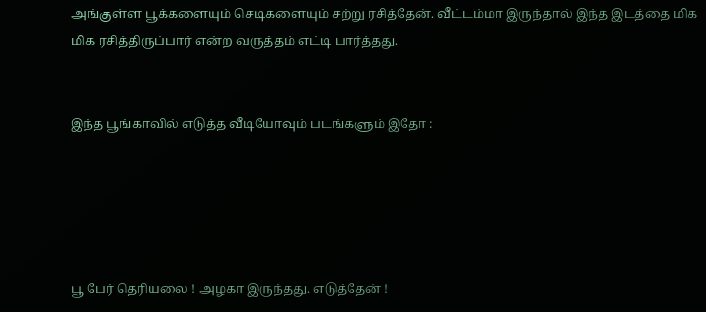அங்குள்ள பூக்களையும் செடிகளையும் சற்று ரசித்தேன். வீட்டம்மா இருந்தால் இந்த இடத்தை மிக மிக ரசித்திருப்பார் என்ற வருத்தம் எட்டி பார்த்தது.


இந்த பூங்காவில் எடுத்த வீடியோவும் படங்களும் இதோ :





பூ பேர் தெரியலை ! அழகா இருந்தது. எடுத்தேன் !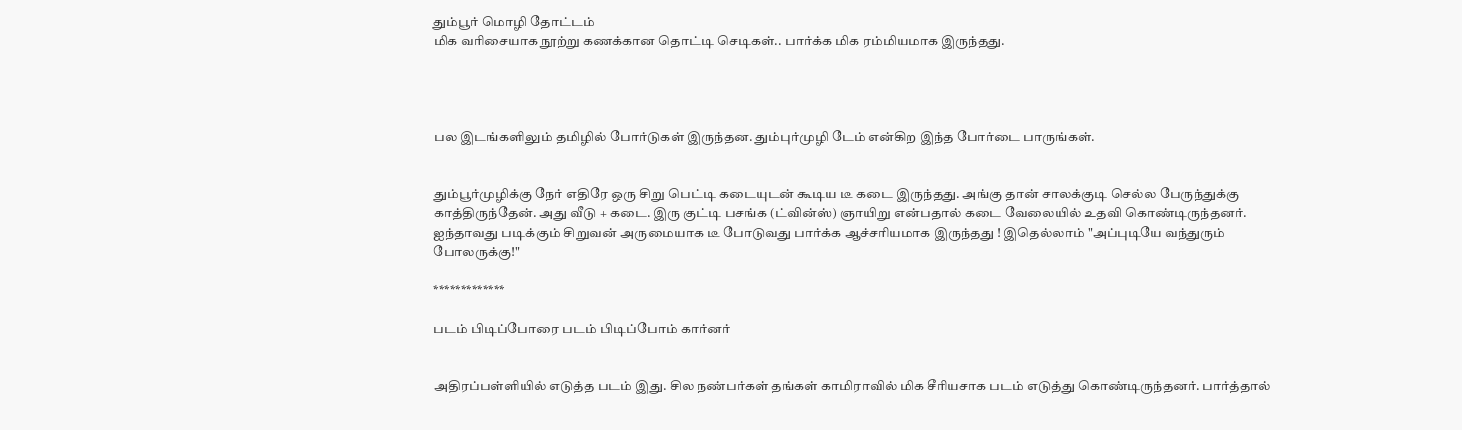தும்பூர் மொழி தோட்டம்
மிக வரிசையாக நூற்று கணக்கான தொட்டி செடிகள்.. பார்க்க மிக ரம்மியமாக இருந்தது.




பல இடங்களிலும் தமிழில் போர்டுகள் இருந்தன. தும்புர்முழி டேம் என்கிற இந்த போர்டை பாருங்கள்.


தும்பூர்முழிக்கு நேர் எதிரே ஒரு சிறு பெட்டி கடையுடன் கூடிய டீ கடை இருந்தது. அங்கு தான் சாலக்குடி செல்ல பேருந்துக்கு காத்திருந்தேன். அது வீடு + கடை. இரு குட்டி பசங்க (ட்வின்ஸ்) ஞாயிறு என்பதால் கடை வேலையில் உதவி கொண்டிருந்தனர். ஐந்தாவது படிக்கும் சிறுவன் அருமையாக டீ போடுவது பார்க்க ஆச்சரியமாக இருந்தது ! இதெல்லாம் "அப்புடியே வந்துரும் போலருக்கு!"

*************

படம் பிடிப்போரை படம் பிடிப்போம் கார்னர்


அதிரப்பள்ளியில் எடுத்த படம் இது. சில நண்பர்கள் தங்கள் காமிராவில் மிக சீரியசாக படம் எடுத்து கொண்டிருந்தனர். பார்த்தால்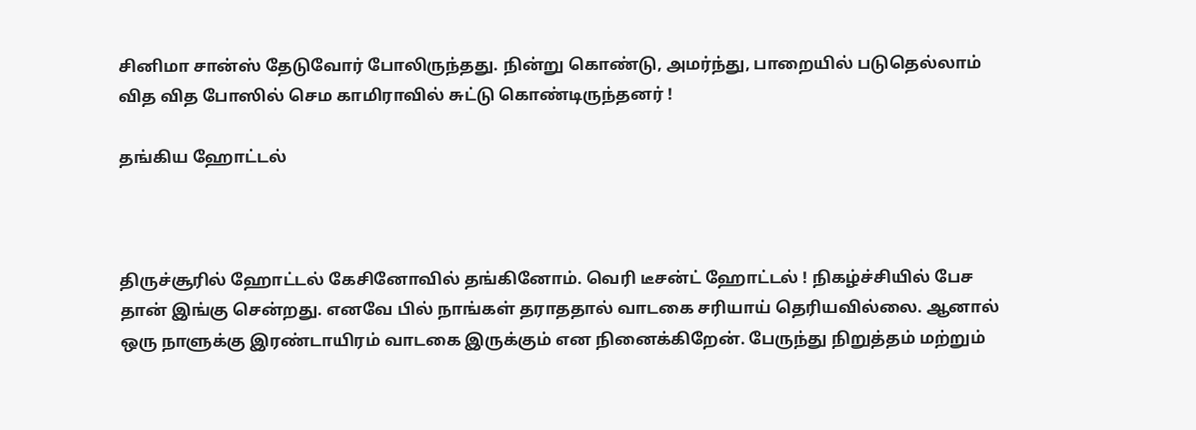சினிமா சான்ஸ் தேடுவோர் போலிருந்தது. நின்று கொண்டு, அமர்ந்து, பாறையில் படுதெல்லாம் வித வித போஸில் செம காமிராவில் சுட்டு கொண்டிருந்தனர் !

தங்கிய ஹோட்டல்



திருச்சூரில் ஹோட்டல் கேசினோவில் தங்கினோம். வெரி டீசன்ட் ஹோட்டல் ! நிகழ்ச்சியில் பேச தான் இங்கு சென்றது. எனவே பில் நாங்கள் தராததால் வாடகை சரியாய் தெரியவில்லை. ஆனால் ஒரு நாளுக்கு இரண்டாயிரம் வாடகை இருக்கும் என நினைக்கிறேன். பேருந்து நிறுத்தம் மற்றும்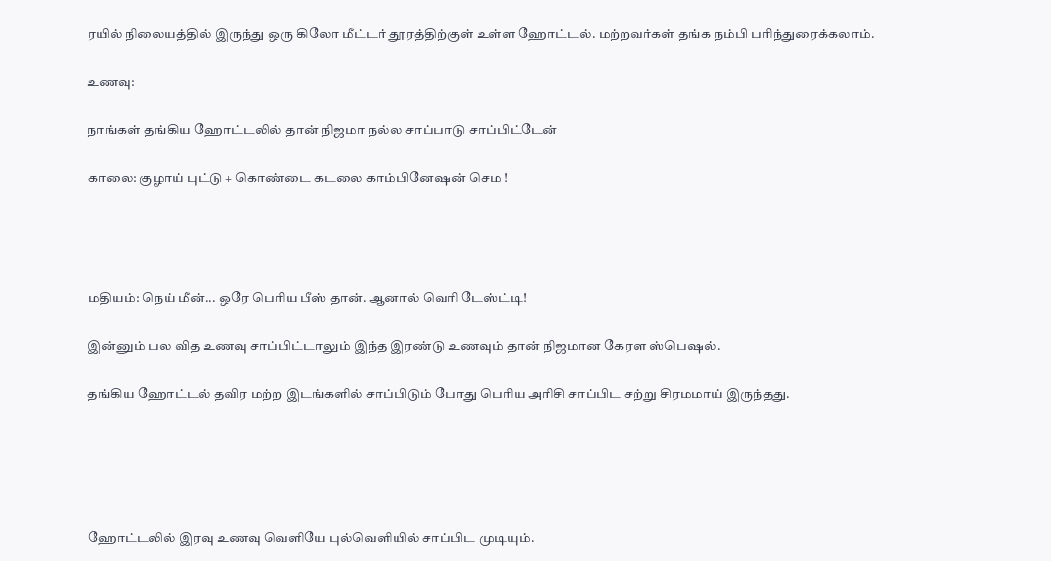ரயில் நிலையத்தில் இருந்து ஒரு கிலோ மீட்டர் தூரத்திற்குள் உள்ள ஹோட்டல். மற்றவர்கள் தங்க நம்பி பரிந்துரைக்கலாம்.

உணவு:

நாங்கள் தங்கிய ஹோட்டலில் தான் நிஜமா நல்ல சாப்பாடு சாப்பிட்டேன்

காலை: குழாய் புட்டு + கொண்டை கடலை காம்பினேஷன் செம !




மதியம்: நெய் மீன்... ஒரே பெரிய பீஸ் தான். ஆனால் வெரி டேஸ்ட்டி!

இன்னும் பல வித உணவு சாப்பிட்டாலும் இந்த இரண்டு உணவும் தான் நிஜமான கேரள ஸ்பெஷல்.

தங்கிய ஹோட்டல் தவிர மற்ற இடங்களில் சாப்பிடும் போது பெரிய அரிசி சாப்பிட சற்று சிரமமாய் இருந்தது.





ஹோட்டலில் இரவு உணவு வெளியே புல்வெளியில் சாப்பிட முடியும்.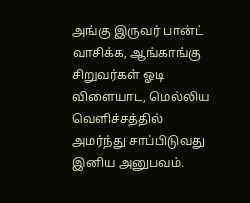அங்கு இருவர் பான்ட் வாசிக்க, ஆங்காங்கு சிறுவர்கள் ஓடி விளையாட, மெல்லிய வெளிச்சத்தில் அமர்ந்து சாப்பிடுவது இனிய அனுபவம்.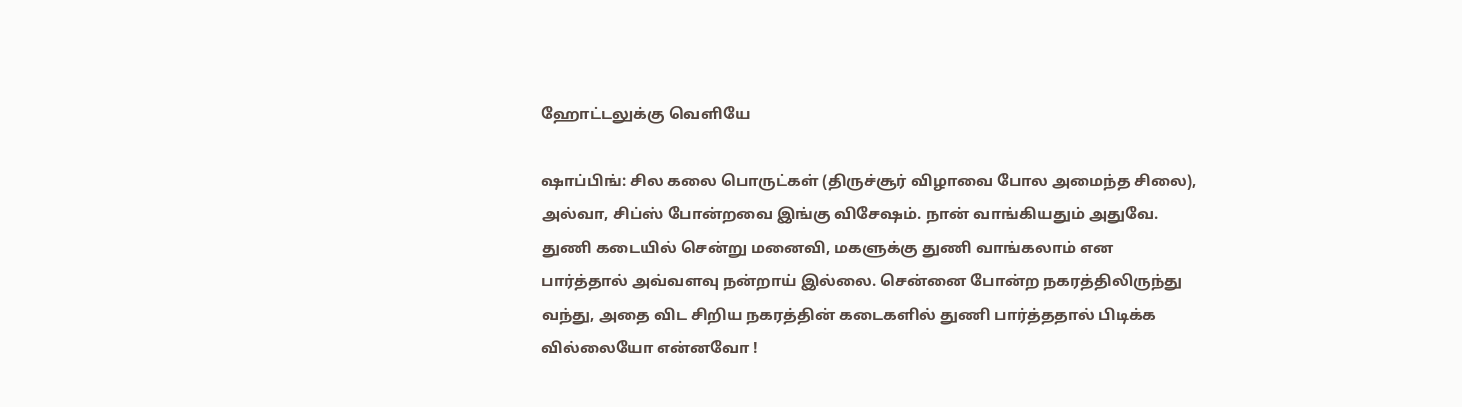ஹோட்டலுக்கு வெளியே

ஷாப்பிங்: சில கலை பொருட்கள் (திருச்சூர் விழாவை போல அமைந்த சிலை), அல்வா, சிப்ஸ் போன்றவை இங்கு விசேஷம். நான் வாங்கியதும் அதுவே. துணி கடையில் சென்று மனைவி, மகளுக்கு துணி வாங்கலாம் என பார்த்தால் அவ்வளவு நன்றாய் இல்லை. சென்னை போன்ற நகரத்திலிருந்து வந்து, அதை விட சிறிய நகரத்தின் கடைகளில் துணி பார்த்ததால் பிடிக்க வில்லையோ என்னவோ !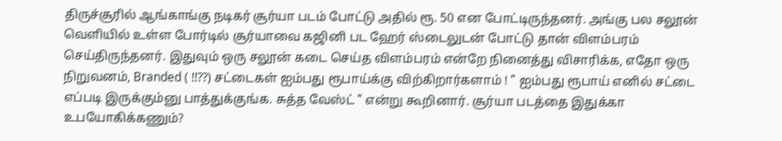திருச்சூரில் ஆங்காங்கு நடிகர் சூர்யா படம் போட்டு அதில் ரூ. 50 என போட்டிருந்தனர். அங்கு பல சலூன் வெளியில் உள்ள போர்டில் சூர்யாவை கஜினி பட ஹேர் ஸ்டைலுடன் போட்டு தான் விளம்பரம் செய்திருந்தனர். இதுவும் ஒரு சலூன் கடை செய்த விளம்பரம் என்றே நினைத்து விசாரிக்க, எதோ ஒரு நிறுவனம், Branded ( !!??) சட்டைகள் ஐம்பது ரூபாய்க்கு விற்கிறார்களாம் ! " ஐம்பது ரூபாய் எனில் சட்டை எப்படி இருக்கும்னு பாத்துக்குங்க. சுத்த வேஸ்ட் " என்று கூறினார். சூர்யா படத்தை இதுக்கா உபயோகிக்கணும்?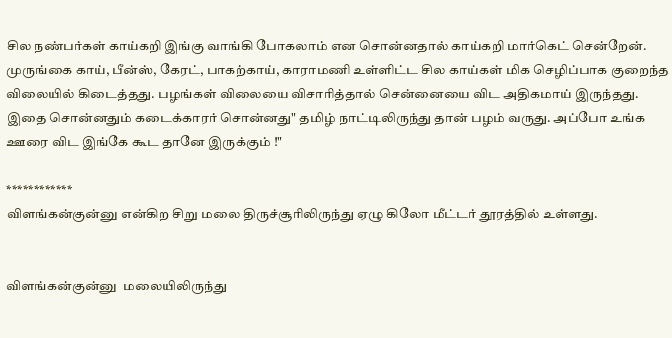சில நண்பர்கள் காய்கறி இங்கு வாங்கி போகலாம் என சொன்னதால் காய்கறி மார்கெட் சென்றேன். முருங்கை காய், பீன்ஸ், கேரட், பாகற்காய், காராமணி உள்ளிட்ட சில காய்கள் மிக செழிப்பாக குறைந்த விலையில் கிடைத்தது. பழங்கள் விலையை விசாரித்தால் சென்னையை விட அதிகமாய் இருந்தது. இதை சொன்னதும் கடைக்காரர் சொன்னது" தமிழ் நாட்டிலிருந்து தான் பழம் வருது. அப்போ உங்க ஊரை விட இங்கே கூட தானே இருக்கும் !"

************
விளங்கன்குன்னு என்கிற சிறு மலை திருச்சூரிலிருந்து ஏழு கிலோ மீட்டர் தூரத்தில் உள்ளது.


விளங்கன்குன்னு  மலையிலிருந்து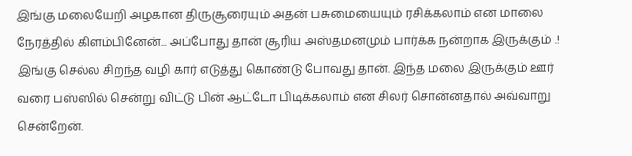இங்கு மலையேறி அழகான திருசூரையும் அதன் பசுமையையும் ரசிக்கலாம் என மாலை நேரத்தில் கிளம்பினேன்... அப்போது தான் சூரிய அஸ்தமனமும் பார்க்க நன்றாக இருக்கும் .!  இங்கு செல்ல சிறந்த வழி கார் எடுத்து கொண்டு போவது தான். இந்த மலை இருக்கும் ஊர் வரை பஸ்ஸில் சென்று விட்டு பின் ஆட்டோ பிடிக்கலாம் என சிலர் சொன்னதால் அவ்வாறு சென்றேன்.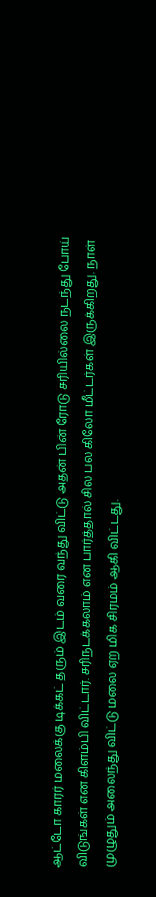ஆட்டோ காரர் மலைக்கு டிக்கட் தரும் இடம் வரை வந்து விட்டு அதன் பின் ரோடு சரியில்லை நடந்து போய் விடுங்கள் என கிளம்பி விட்டார். சரிநடக்கலாம் என பார்த்தால் சில பல கிலோ மீட்டர்கள் இருக்கிறது. நாள் முழுதும் அலைந்து விட்டு மலை ஏற மிக சிரமம் ஆகி விட்டது.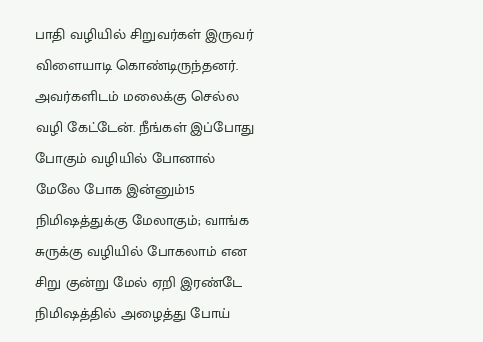பாதி வழியில் சிறுவர்கள் இருவர் விளையாடி கொண்டிருந்தனர். அவர்களிடம் மலைக்கு செல்ல வழி கேட்டேன். நீங்கள் இப்போது போகும் வழியில் போனால் மேலே போக இன்னும்15 நிமிஷத்துக்கு மேலாகும்; வாங்க சுருக்கு வழியில் போகலாம் என சிறு குன்று மேல் ஏறி இரண்டே நிமிஷத்தில் அழைத்து போய்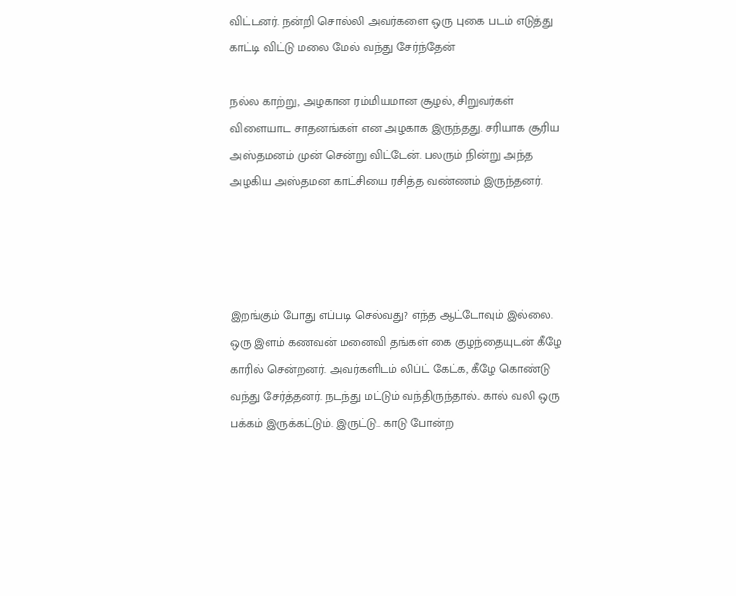விட்டனர். நன்றி சொல்லி அவர்களை ஒரு புகை படம் எடுத்து காட்டி விட்டு மலை மேல் வந்து சேர்ந்தேன்

நல்ல காற்று, அழகான ரம்மியமான சூழல், சிறுவர்கள் விளையாட சாதனங்கள் என அழகாக இருந்தது. சரியாக சூரிய அஸ்தமனம் முன் சென்று விட்டேன். பலரும் நின்று அந்த அழகிய அஸ்தமன காட்சியை ரசித்த வண்ணம் இருந்தனர்.




இறங்கும் போது எப்படி செல்வது? எந்த ஆட்டோவும் இல்லை. ஒரு இளம் கணவன் மனைவி தங்கள் கை குழந்தையுடன் கீழே காரில் சென்றனர். அவர்களிடம் லிப்ட் கேட்க, கீழே கொண்டு வந்து சேர்த்தனர். நடந்து மட்டும் வந்திருந்தால்.. கால் வலி ஒரு பக்கம் இருக்கட்டும். இருட்டு.. காடு போன்ற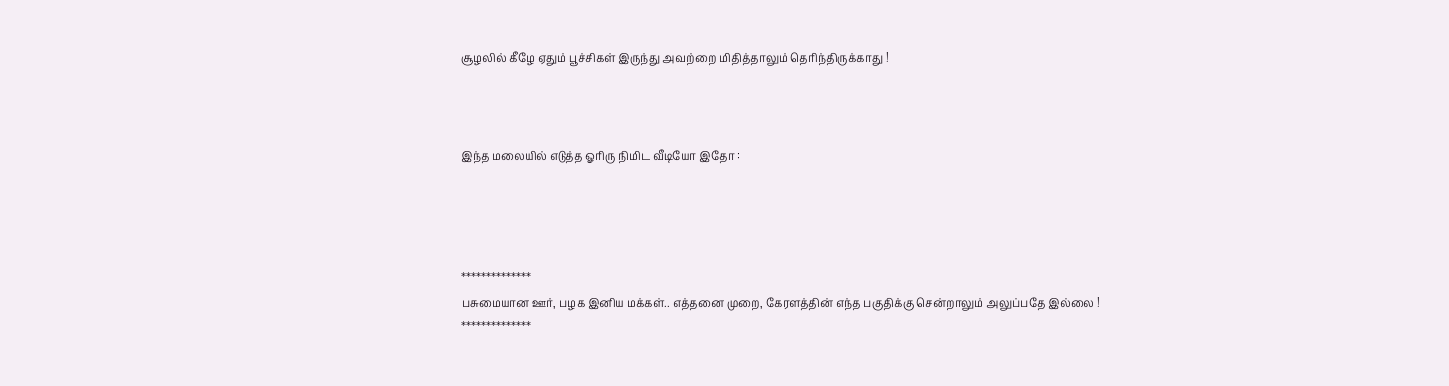சூழலில் கீழே ஏதும் பூச்சிகள் இருந்து அவற்றை மிதித்தாலும் தெரிந்திருக்காது !



இந்த மலையில் எடுத்த ஓரிரு நிமிட வீடியோ இதோ :




**************
பசுமையான ஊர், பழக இனிய மக்கள்.. எத்தனை முறை, கேரளத்தின் எந்த பகுதிக்கு சென்றாலும் அலுப்பதே இல்லை !
**************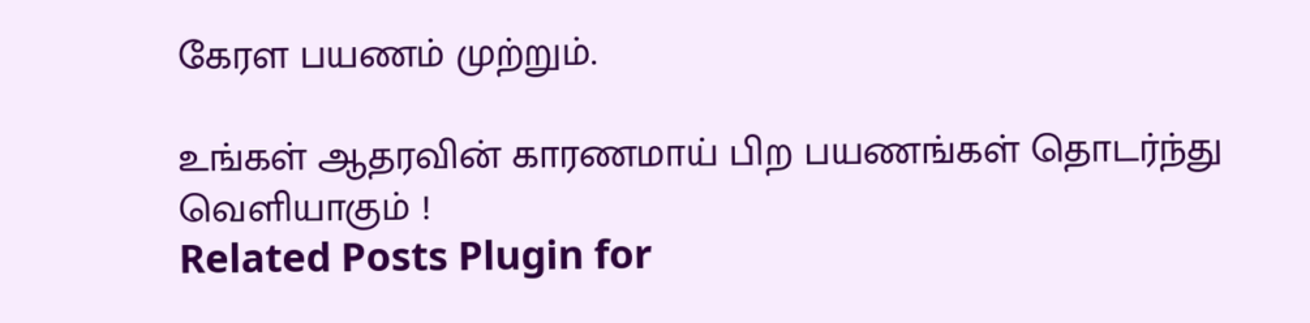கேரள பயணம் முற்றும்.

உங்கள் ஆதரவின் காரணமாய் பிற பயணங்கள் தொடர்ந்து வெளியாகும் !
Related Posts Plugin for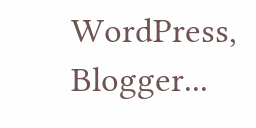WordPress, Blogger...